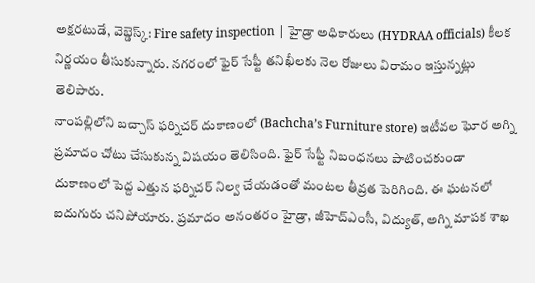అక్షరటుడే, వెబ్డెస్క్: Fire safety inspection | హైడ్రా అధికారులు (HYDRAA officials) కీలక నిర్ణయం తీసుకున్నారు. నగరంలో ఫైర్ సేఫ్టీ తనిఖీలకు నెల రోజులు విరామం ఇస్తున్నట్లు తెలిపారు.
నాంపల్లిలోని బచ్చాస్ ఫర్నిచర్ దుకాణంలో (Bachcha’s Furniture store) ఇటీవల ఘోర అగ్ని ప్రమాదం చోటు చేసుకున్న విషయం తెలిసింది. ఫైర్ సేఫ్టీ నిబంధనలు పాటించకుండా దుకాణంలో పెద్ద ఎత్తున ఫర్నిచర్ నిల్వ చేయడంతో మంటల తీవ్రత పెరిగింది. ఈ ఘటనలో ఐదుగురు చనిపోయారు. ప్రమాదం అనంతరం హైడ్రా, జీహెచ్ఎంసీ, విద్యుత్, అగ్ని మాపక శాఖ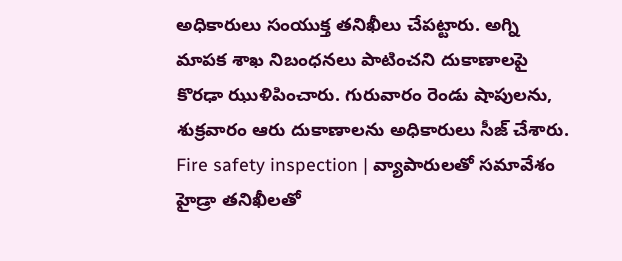అధికారులు సంయుక్త తనిఖీలు చేపట్టారు. అగ్ని మాపక శాఖ నిబంధనలు పాటించని దుకాణాలపై కొరఢా ఝుళిపించారు. గురువారం రెండు షాపులను, శుక్రవారం ఆరు దుకాణాలను అధికారులు సీజ్ చేశారు.
Fire safety inspection | వ్యాపారులతో సమావేశం
హైడ్రా తనిఖీలతో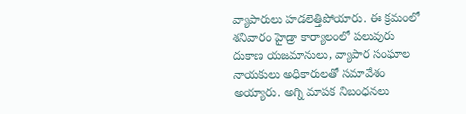వ్యాపారులు హడలెత్తిపోయారు. ఈ క్రమంలో శనివారం హైడ్రా కార్యాలంలో పలువురు దుకాణ యజమానులు, వ్యాపార సంఘాల నాయకులు అధికారులతో సమావేశం అయ్యారు. అగ్ని మాపక నిబంధనలు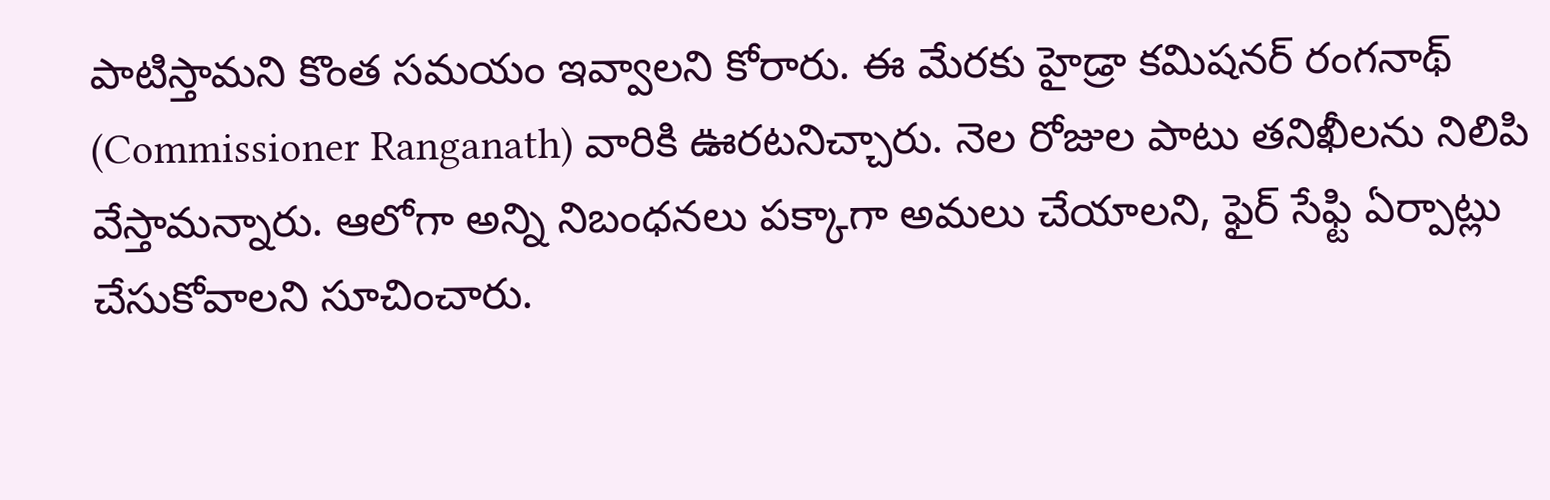పాటిస్తామని కొంత సమయం ఇవ్వాలని కోరారు. ఈ మేరకు హైడ్రా కమిషనర్ రంగనాథ్ (Commissioner Ranganath) వారికి ఊరటనిచ్చారు. నెల రోజుల పాటు తనిఖీలను నిలిపి వేస్తామన్నారు. ఆలోగా అన్ని నిబంధనలు పక్కాగా అమలు చేయాలని, ఫైర్ సేఫ్టి ఏర్పాట్లు చేసుకోవాలని సూచించారు.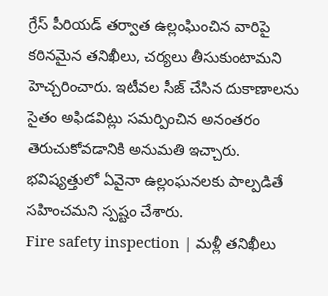గ్రేస్ పీరియడ్ తర్వాత ఉల్లంఘించిన వారిపై కఠినమైన తనిఖీలు, చర్యలు తీసుకుంటామని హెచ్చరించారు. ఇటీవల సీజ్ చేసిన దుకాణాలను సైతం అఫిడవిట్లు సమర్పించిన అనంతరం తెరుచుకోవడానికి అనుమతి ఇచ్చారు. భవిష్యత్తులో ఏవైనా ఉల్లంఘనలకు పాల్పడితే సహించమని స్పష్టం చేశారు.
Fire safety inspection | మళ్లీ తనిఖీలు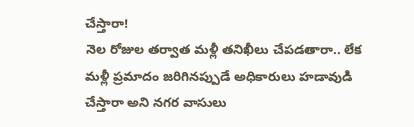చేస్తారా!
నెల రోజుల తర్వాత మళ్లీ తనిఖీలు చేపడతారా.. లేక మళ్లీ ప్రమాదం జరిగినప్పుడే అధికారులు హడావుడి చేస్తారా అని నగర వాసులు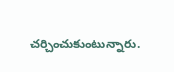చర్చించుకుంటున్నారు.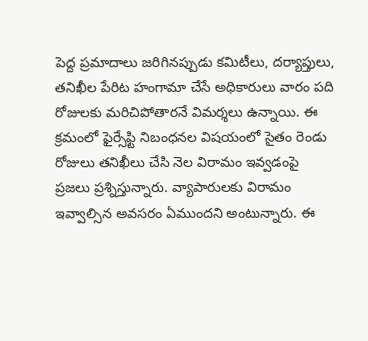పెద్ద ప్రమాదాలు జరిగినప్పుడు కమిటీలు, దర్యాప్తులు, తనిఖీల పేరిట హంగామా చేసే అధికారులు వారం పది రోజులకు మరిచిపోతారనే విమర్శలు ఉన్నాయి. ఈ క్రమంలో ఫైర్సేఫ్టి నిబంధనల విషయంలో సైతం రెండు రోజులు తనిఖీలు చేసి నెల విరామం ఇవ్వడంపై ప్రజలు ప్రశ్నిస్తున్నారు. వ్యాపారులకు విరామం ఇవ్వాల్సిన అవసరం ఏముందని అంటున్నారు. ఈ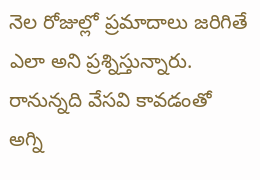నెల రోజుల్లో ప్రమాదాలు జరిగితే ఎలా అని ప్రశ్నిస్తున్నారు. రానున్నది వేసవి కావడంతో అగ్ని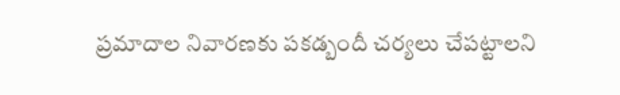ప్రమాదాల నివారణకు పకడ్బందీ చర్యలు చేపట్టాలని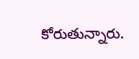కోరుతున్నారు.